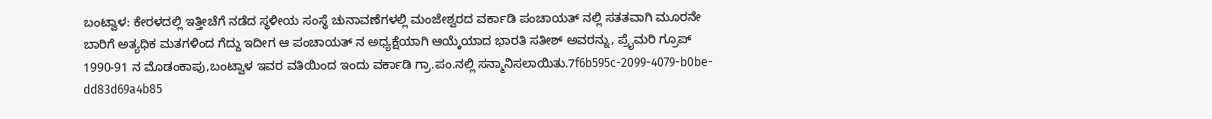ಬಂಟ್ವಾಳ: ಕೇರಳದಲ್ಲಿ ಇತ್ತೀಚೆಗೆ ನಡೆದ ಸ್ಥಳೀಯ ಸಂಸ್ಥೆ ಚುನಾವಣೆಗಳಲ್ಲಿ ಮಂಜೇಶ್ವರದ ವರ್ಕಾಡಿ ಪಂಚಾಯತ್ ನಲ್ಲಿ ಸತತವಾಗಿ ಮೂರನೇ ಬಾರಿಗೆ ಅತ್ಯಧಿಕ ಮತಗಳಿಂದ ಗೆದ್ದು ಇದೀಗ ಆ ಪಂಚಾಯತ್ ನ ಅಧ್ಯಕ್ಷೆಯಾಗಿ ಆಯ್ಕೆಯಾದ ಭಾರತಿ ಸತೀಶ್ ಅವರನ್ನು, ಪ್ರೈಮರಿ ಗ್ರೂಪ್ 1990-91 ನ ಮೊಡಂಕಾಪು,ಬಂಟ್ವಾಳ ಇವರ ವತಿಯಿಂದ ಇಂದು ವರ್ಕಾಡಿ ಗ್ರಾ.ಪಂ.ನಲ್ಲಿ ಸನ್ಮಾನಿಸಲಾಯಿತು.7f6b595c-2099-4079-b0be-dd83d69a4b85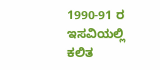1990-91 ರ ಇಸವಿಯಲ್ಲಿ ಕಲಿತ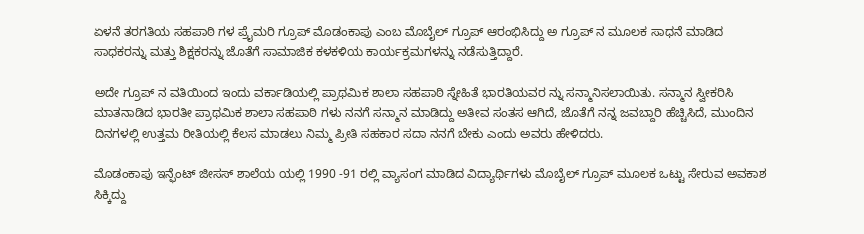ಏಳನೆ ತರಗತಿಯ ಸಹಪಾಠಿ ಗಳ ಪ್ರೈಮರಿ ಗ್ರೂಪ್ ಮೊಡಂಕಾಪು ಎಂಬ ಮೊಬೈಲ್ ಗ್ರೂಪ್ ಆರಂಭಿಸಿದ್ದು ಅ ಗ್ರೂಪ್ ನ ಮೂಲಕ ಸಾಧನೆ ಮಾಡಿದ ಸಾಧಕರನ್ನು ಮತ್ತು ಶಿಕ್ಷಕರನ್ನು ಜೊತೆಗೆ ಸಾಮಾಜಿಕ ಕಳಕಳಿಯ ಕಾರ್ಯಕ್ರಮಗಳನ್ನು ನಡೆಸುತ್ತಿದ್ದಾರೆ.

ಅದೇ ಗ್ರೂಪ್ ನ ವತಿಯಿಂದ ಇಂದು ವರ್ಕಾಡಿಯಲ್ಲಿ ಪ್ರಾಥಮಿಕ ಶಾಲಾ ಸಹಪಾಠಿ ಸ್ನೇಹಿತೆ ಭಾರತಿಯವರ ನ್ನು ಸನ್ಮಾನಿಸಲಾಯಿತು. ಸನ್ಮಾನ ಸ್ವೀಕರಿಸಿ ಮಾತನಾಡಿದ ಭಾರತೀ ಪ್ರಾಥಮಿಕ ಶಾಲಾ ಸಹಪಾಠಿ ಗಳು ನನಗೆ ಸನ್ಮಾನ ಮಾಡಿದ್ದು ಅತೀವ ಸಂತಸ ಆಗಿದೆ, ಜೊತೆಗೆ ನನ್ನ ಜವಬ್ದಾರಿ ಹೆಚ್ಚಿಸಿದೆ, ಮುಂದಿನ ದಿನಗಳಲ್ಲಿ ಉತ್ತಮ ರೀತಿಯಲ್ಲಿ ಕೆಲಸ ಮಾಡಲು ನಿಮ್ಮ ಪ್ರೀತಿ ಸಹಕಾರ ಸದಾ ನನಗೆ ಬೇಕು ಎಂದು ಅವರು ಹೇಳಿದರು.

ಮೊಡಂಕಾಪು ಇನ್ಫೆಂಟ್ ಜೀಸಸ್ ಶಾಲೆಯ ಯಲ್ಲಿ 1990 -91 ರಲ್ಲಿ ವ್ಯಾಸಂಗ ಮಾಡಿದ ವಿದ್ಯಾರ್ಥಿಗಳು ಮೊಬೈಲ್ ಗ್ರೂಪ್ ಮೂಲಕ ಒಟ್ಟು ಸೇರುವ ಅವಕಾಶ ಸಿಕ್ಕಿದ್ದು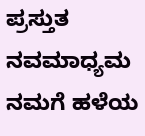ಪ್ರಸ್ತುತ ನವಮಾಧ್ಯಮ ನಮಗೆ ಹಳೆಯ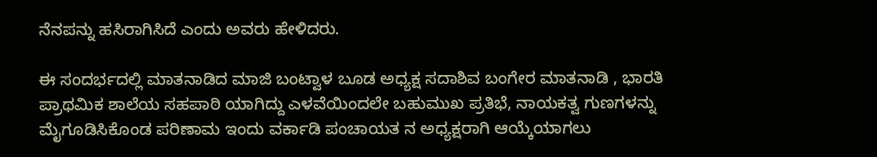ನೆನಪನ್ನು ಹಸಿರಾಗಿಸಿದೆ ಎಂದು ಅವರು ಹೇಳಿದರು.

ಈ ಸಂದರ್ಭದಲ್ಲಿ ಮಾತನಾಡಿದ ಮಾಜಿ ಬಂಟ್ವಾಳ ಬೂಡ ಅಧ್ಯಕ್ಷ ಸದಾಶಿವ ಬಂಗೇರ ಮಾತನಾಡಿ , ಭಾರತಿ ಪ್ರಾಥಮಿಕ ಶಾಲೆಯ ಸಹಪಾಠಿ ಯಾಗಿದ್ದು ಎಳವೆಯಿಂದಲೇ ಬಹುಮುಖ ಪ್ರತಿಭೆ, ನಾಯಕತ್ವ ಗುಣಗಳನ್ನು ಮೈಗೂಡಿಸಿಕೊಂಡ ಪರಿಣಾಮ ಇಂದು ವರ್ಕಾಡಿ ಪಂಚಾಯತ ನ ಅಧ್ಯಕ್ಷರಾಗಿ ಆಯ್ಕೆಯಾಗಲು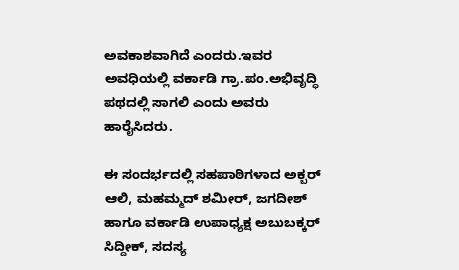ಅವಕಾಶವಾಗಿದೆ ಎಂದರು.ಇವರ ಅವಧಿಯಲ್ಲಿ ವರ್ಕಾಡಿ ಗ್ರಾ.ಪಂ.ಅಭಿವೃದ್ಧಿ ಪಥದಲ್ಲಿ ಸಾಗಲಿ ಎಂದು ಅವರು ಹಾರೈಸಿದರು.

ಈ ಸಂದರ್ಭದಲ್ಲಿ ಸಹಪಾಠಿಗಳಾದ ಅಕ್ಬರ್ ಆಲಿ, ಮಹಮ್ಮದ್ ಶಮೀರ್, ಜಗದೀಶ್ ಹಾಗೂ ವರ್ಕಾಡಿ ಉಪಾಧ್ಯಕ್ಷ ಅಬುಬಕ್ಕರ್ ಸಿದ್ದೀಕ್, ಸದಸ್ಯ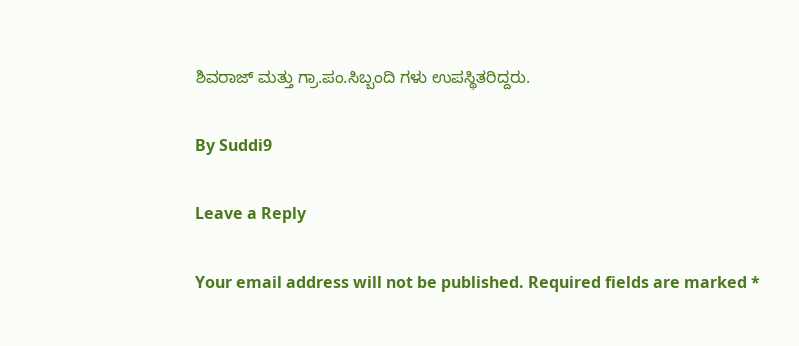ಶಿವರಾಜ್ ಮತ್ತು ಗ್ರಾ.ಪಂ.ಸಿಬ್ಬಂದಿ ಗಳು ಉಪಸ್ಥಿತರಿದ್ದರು.

By Suddi9

Leave a Reply

Your email address will not be published. Required fields are marked *